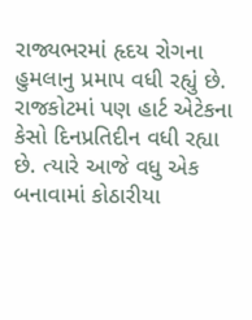રાજ્યભરમાં હૃદય રોગના હુમલાનુ પ્રમાપ વધી રહ્યું છે. રાજકોટમાં પણ હાર્ટ એટેકના કેસો દિનપ્રતિદીન વધી રહ્યા છે. ત્યારે આજે વધુ એક બનાવામાં કોઠારીયા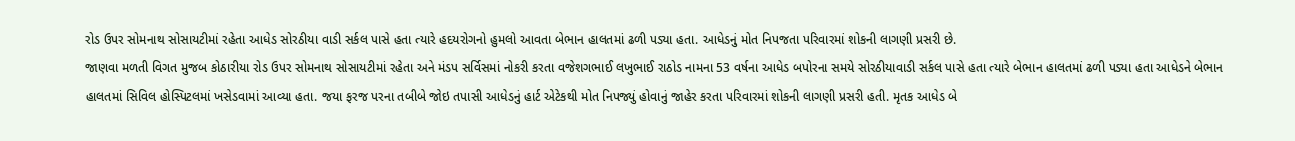રોડ ઉપર સોમનાથ સોસાયટીમાં રહેતા આધેડ સોરઠીયા વાડી સર્કલ પાસે હતા ત્યારે હદયરોગનો હુમલો આવતા બેભાન હાલતમાં ઢળી પડ્યા હતા. આધેડનું મોત નિપજતા પરિવારમાં શોકની લાગણી પ્રસરી છે.
જાણવા મળતી વિગત મુજબ કોઠારીયા રોડ ઉપર સોમનાથ સોસાયટીમાં રહેતા અને મંડપ સર્વિસમાં નોકરી કરતા વજેશગભાઈ લખુભાઈ રાઠોડ નામના 53 વર્ષના આધેડ બપોરના સમયે સોરઠીયાવાડી સર્કલ પાસે હતા ત્યારે બેભાન હાલતમાં ઢળી પડ્યા હતા આધેડને બેભાન હાલતમાં સિવિલ હોસ્પિટલમાં ખસેડવામાં આવ્યા હતા. જયા ફરજ પરના તબીબે જોઇ તપાસી આધેડનું હાર્ટ એટેકથી મોત નિપજ્યું હોવાનું જાહેર કરતા પરિવારમાં શોકની લાગણી પ્રસરી હતી. મૃતક આધેડ બે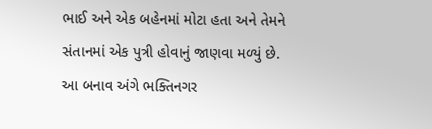ભાઈ અને એક બહેનમાં મોટા હતા અને તેમને સંતાનમાં એક પુત્રી હોવાનું જાણવા મળ્યું છે. આ બનાવ અંગે ભક્તિનગર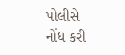પોલીસે નોંધ કરી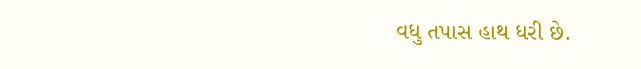વધુ તપાસ હાથ ધરી છે.